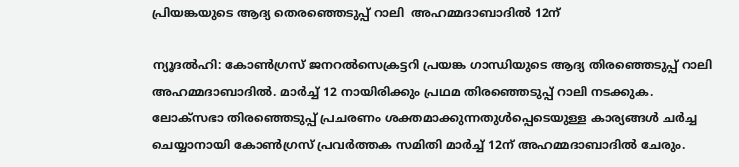പ്രിയങ്കയുടെ ആദ്യ തെരഞ്ഞെടുപ്പ് റാലി  അഹമ്മദാബാദില്‍ 12ന്

ന്യൂദല്‍ഹി: കോണ്‍ഗ്രസ് ജനറല്‍സെക്രട്ടറി പ്രയങ്ക ഗാന്ധിയുടെ ആദ്യ തിരഞ്ഞെടുപ്പ് റാലി അഹമ്മദാബാദില്‍. മാര്‍ച്ച് 12 നായിരിക്കും പ്രഥമ തിരഞ്ഞെടുപ്പ് റാലി നടക്കുക.
ലോക്‌സഭാ തിരഞ്ഞെടുപ്പ് പ്രചരണം ശക്തമാക്കുന്നതുള്‍പ്പെടെയുള്ള കാര്യങ്ങള്‍ ചര്‍ച്ച ചെയ്യാനായി കോണ്‍ഗ്രസ് പ്രവര്‍ത്തക സമിതി മാര്‍ച്ച് 12ന് അഹമ്മദാബാദില്‍ ചേരും.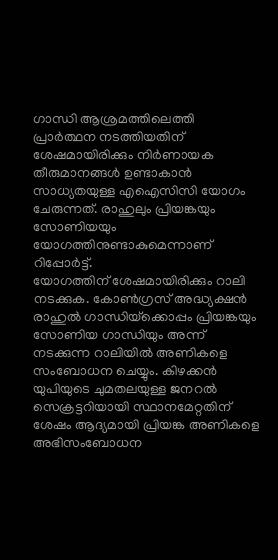ഗാന്ധി ആശ്രമത്തിലെത്തി പ്രാര്‍ത്ഥന നടത്തിയതിന് ശേഷമായിരിക്കും നിര്‍ണായക തീരുമാനങ്ങള്‍ ഉണ്ടാകാന്‍ സാധ്യതയുള്ള എഐസിസി യോഗം ചേരുന്നത്. രാഹുലും പ്രിയങ്കയും സോണിയയും യോഗത്തിനുണ്ടാകുമെന്നാണ് റിപ്പോര്‍ട്ട്.
യോഗത്തിന് ശേഷമായിരിക്കും റാലി നടക്കുക. കോണ്‍ഗ്രസ് അദ്ധ്യക്ഷന്‍ രാഹുല്‍ ഗാന്ധിയ്‌ക്കൊപ്പം പ്രിയങ്കയും സോണിയ ഗാന്ധിയും അന്ന് നടക്കുന്ന റാലിയില്‍ അണികളെ സംബോധന ചെയ്യും. കിഴക്കന്‍ യുപിയുടെ ചുമതലയുള്ള ജനറല്‍ സെക്രട്ടറിയായി സ്ഥാനമേറ്റതിന് ശേഷം ആദ്യമായി പ്രിയങ്ക അണികളെ അഭിസംബോധന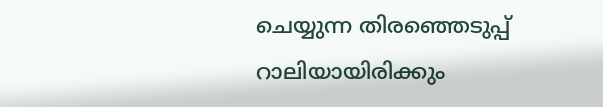ചെയ്യുന്ന തിരഞ്ഞെടുപ്പ് റാലിയായിരിക്കും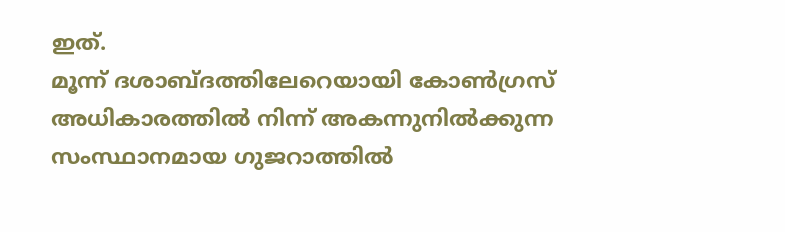ഇത്.
മൂന്ന് ദശാബ്ദത്തിലേറെയായി കോണ്‍ഗ്രസ് അധികാരത്തില്‍ നിന്ന് അകന്നുനില്‍ക്കുന്ന സംസ്ഥാനമായ ഗുജറാത്തില്‍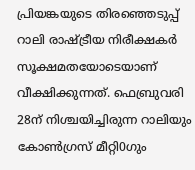പ്രിയങ്കയുടെ തിരഞ്ഞെടുപ്പ് റാലി രാഷ്ട്രീയ നിരീക്ഷകര്‍ സൂക്ഷമതയോടെയാണ് വീക്ഷിക്കുന്നത്. ഫെബ്രുവരി 28ന് നിശ്ചയിച്ചിരുന്ന റാലിയും കോണ്‍ഗ്രസ് മീറ്റി0ഗും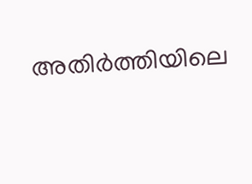അതിര്‍ത്തിയിലെ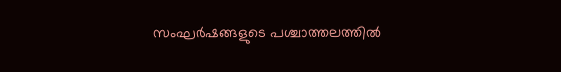സംഘര്‍ഷങ്ങളുടെ പശ്ചാത്തലത്തില്‍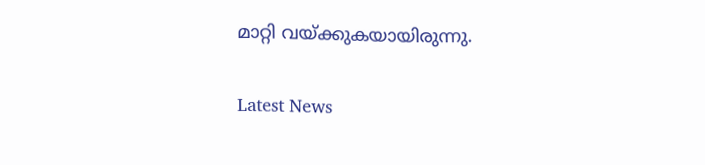മാറ്റി വയ്ക്കുകയായിരുന്നു.

Latest News